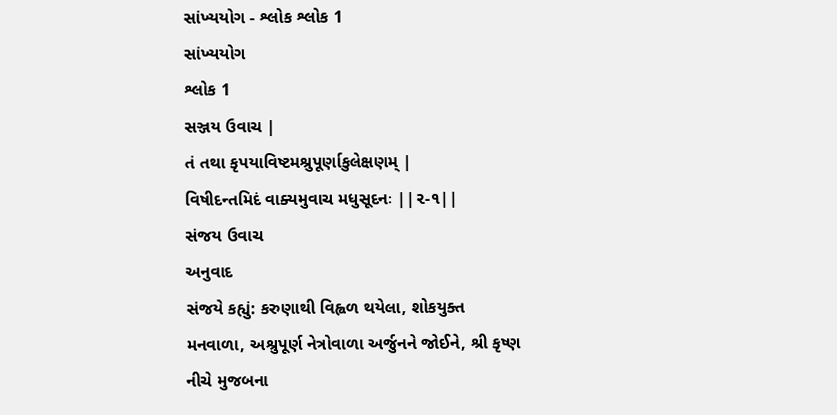સાંખ્યયોગ - શ્લોક શ્લોક 1
સાંખ્યયોગ
શ્લોક 1
સઞ્જય ઉવાચ |
તં તથા કૃપયાવિષ્ટમશ્રુપૂર્ણાકુલેક્ષણમ્ |
વિષીદન્તમિદં વાક્યમુવાચ મધુસૂદનઃ ||૨-૧||
સંજય ઉવાચ
અનુવાદ
સંજયે કહ્યું: કરુણાથી વિહ્વળ થયેલા, શોકયુક્ત મનવાળા, અશ્રુપૂર્ણ નેત્રોવાળા અર્જુનને જોઈને, શ્રી કૃષ્ણ નીચે મુજબના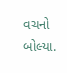વચનો બોલ્યા.